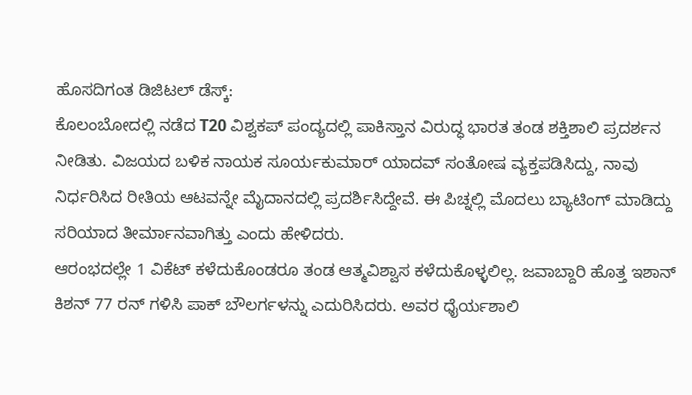ಹೊಸದಿಗಂತ ಡಿಜಿಟಲ್ ಡೆಸ್ಕ್:
ಕೊಲಂಬೋದಲ್ಲಿ ನಡೆದ T20 ವಿಶ್ವಕಪ್ ಪಂದ್ಯದಲ್ಲಿ ಪಾಕಿಸ್ತಾನ ವಿರುದ್ಧ ಭಾರತ ತಂಡ ಶಕ್ತಿಶಾಲಿ ಪ್ರದರ್ಶನ ನೀಡಿತು. ವಿಜಯದ ಬಳಿಕ ನಾಯಕ ಸೂರ್ಯಕುಮಾರ್ ಯಾದವ್ ಸಂತೋಷ ವ್ಯಕ್ತಪಡಿಸಿದ್ದು, ನಾವು ನಿರ್ಧರಿಸಿದ ರೀತಿಯ ಆಟವನ್ನೇ ಮೈದಾನದಲ್ಲಿ ಪ್ರದರ್ಶಿಸಿದ್ದೇವೆ. ಈ ಪಿಚ್ನಲ್ಲಿ ಮೊದಲು ಬ್ಯಾಟಿಂಗ್ ಮಾಡಿದ್ದು ಸರಿಯಾದ ತೀರ್ಮಾನವಾಗಿತ್ತು ಎಂದು ಹೇಳಿದರು.
ಆರಂಭದಲ್ಲೇ 1 ವಿಕೆಟ್ ಕಳೆದುಕೊಂಡರೂ ತಂಡ ಆತ್ಮವಿಶ್ವಾಸ ಕಳೆದುಕೊಳ್ಳಲಿಲ್ಲ. ಜವಾಬ್ದಾರಿ ಹೊತ್ತ ಇಶಾನ್ ಕಿಶನ್ 77 ರನ್ ಗಳಿಸಿ ಪಾಕ್ ಬೌಲರ್ಗಳನ್ನು ಎದುರಿಸಿದರು. ಅವರ ಧೈರ್ಯಶಾಲಿ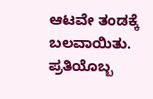ಆಟವೇ ತಂಡಕ್ಕೆ ಬಲವಾಯಿತು. ಪ್ರತಿಯೊಬ್ಬ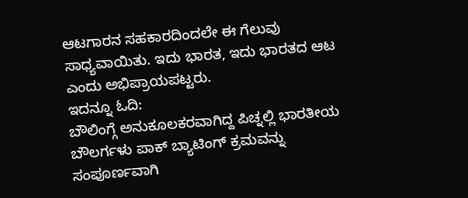ಆಟಗಾರನ ಸಹಕಾರದಿಂದಲೇ ಈ ಗೆಲುವು ಸಾಧ್ಯವಾಯಿತು. ಇದು ಭಾರತ, ಇದು ಭಾರತದ ಆಟ ಎಂದು ಅಭಿಪ್ರಾಯಪಟ್ಟರು.
ಇದನ್ನೂ ಓದಿ:
ಬೌಲಿಂಗ್ಗೆ ಅನುಕೂಲಕರವಾಗಿದ್ದ ಪಿಚ್ನಲ್ಲಿ ಭಾರತೀಯ ಬೌಲರ್ಗಳು ಪಾಕ್ ಬ್ಯಾಟಿಂಗ್ ಕ್ರಮವನ್ನು ಸಂಪೂರ್ಣವಾಗಿ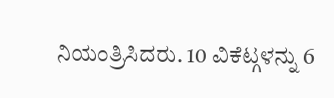ನಿಯಂತ್ರಿಸಿದರು. 10 ವಿಕೆಟ್ಗಳನ್ನು 6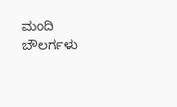ಮಂದಿ ಬೌಲರ್ಗಳು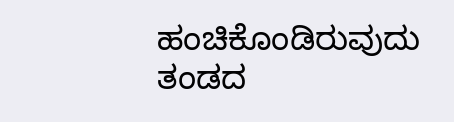ಹಂಚಿಕೊಂಡಿರುವುದು ತಂಡದ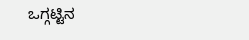ಒಗ್ಗಟ್ಟಿನ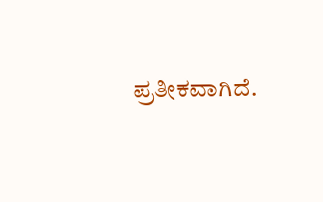ಪ್ರತೀಕವಾಗಿದೆ.